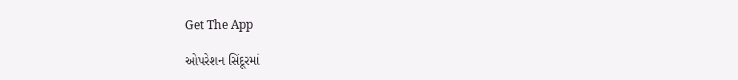Get The App

ઓપરેશન સિંદૂરમાં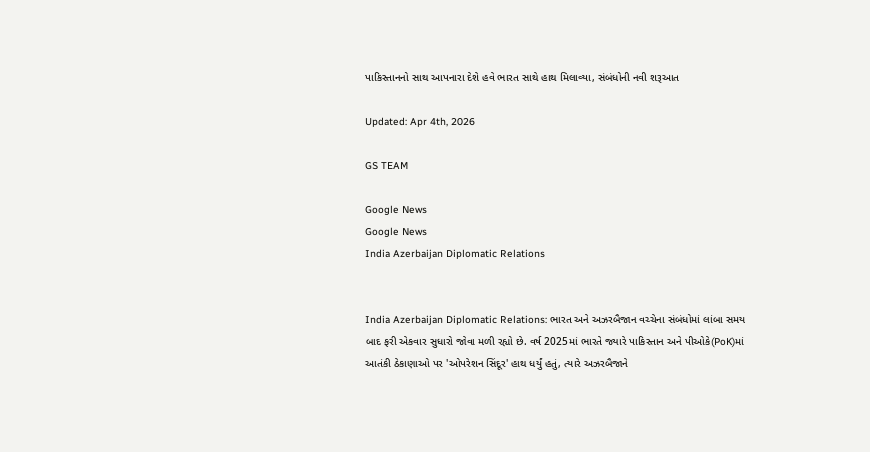પાકિસ્તાનનો સાથ આપનારા દેશે હવે ભારત સાથે હાથ મિલાવ્યા, સંબંધોની નવી શરૂઆત

Updated: Apr 4th, 2026

GS TEAM

Google News
Google News
India Azerbaijan Diplomatic Relations


India Azerbaijan Diplomatic Relations: ભારત અને અઝરબૈજાન વચ્ચેના સંબંધોમાં લાંબા સમય બાદ ફરી એકવાર સુધારો જોવા મળી રહ્યો છે. વર્ષ 2025માં ભારતે જ્યારે પાકિસ્તાન અને પીઓકે(PoK)માં આતંકી ઠેકાણાઓ પર 'ઓપરેશન સિંદૂર' હાથ ધર્યું હતું, ત્યારે અઝરબૈજાને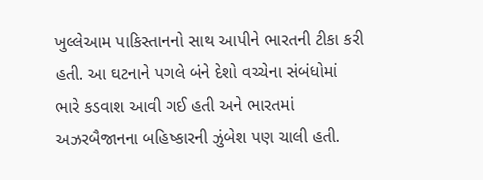ખુલ્લેઆમ પાકિસ્તાનનો સાથ આપીને ભારતની ટીકા કરી હતી. આ ઘટનાને પગલે બંને દેશો વચ્ચેના સંબંધોમાં ભારે કડવાશ આવી ગઈ હતી અને ભારતમાં અઝરબૈજાનના બહિષ્કારની ઝુંબેશ પણ ચાલી હતી.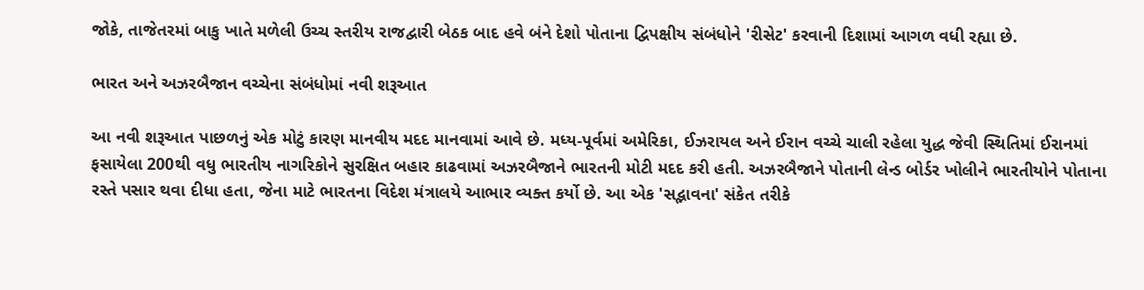જોકે, તાજેતરમાં બાકુ ખાતે મળેલી ઉચ્ચ સ્તરીય રાજદ્વારી બેઠક બાદ હવે બંને દેશો પોતાના દ્વિપક્ષીય સંબંધોને 'રીસેટ' કરવાની દિશામાં આગળ વધી રહ્યા છે.

ભારત અને અઝરબૈજાન વચ્ચેના સંબંધોમાં નવી શરૂઆત

આ નવી શરૂઆત પાછળનું એક મોટું કારણ માનવીય મદદ માનવામાં આવે છે. મધ્ય-પૂર્વમાં અમેરિકા, ઈઝરાયલ અને ઈરાન વચ્ચે ચાલી રહેલા યુદ્ધ જેવી સ્થિતિમાં ઈરાનમાં ફસાયેલા 200થી વધુ ભારતીય નાગરિકોને સુરક્ષિત બહાર કાઢવામાં અઝરબૈજાને ભારતની મોટી મદદ કરી હતી. અઝરબૈજાને પોતાની લેન્ડ બોર્ડર ખોલીને ભારતીયોને પોતાના રસ્તે પસાર થવા દીધા હતા, જેના માટે ભારતના વિદેશ મંત્રાલયે આભાર વ્યક્ત કર્યો છે. આ એક 'સદ્ભાવના' સંકેત તરીકે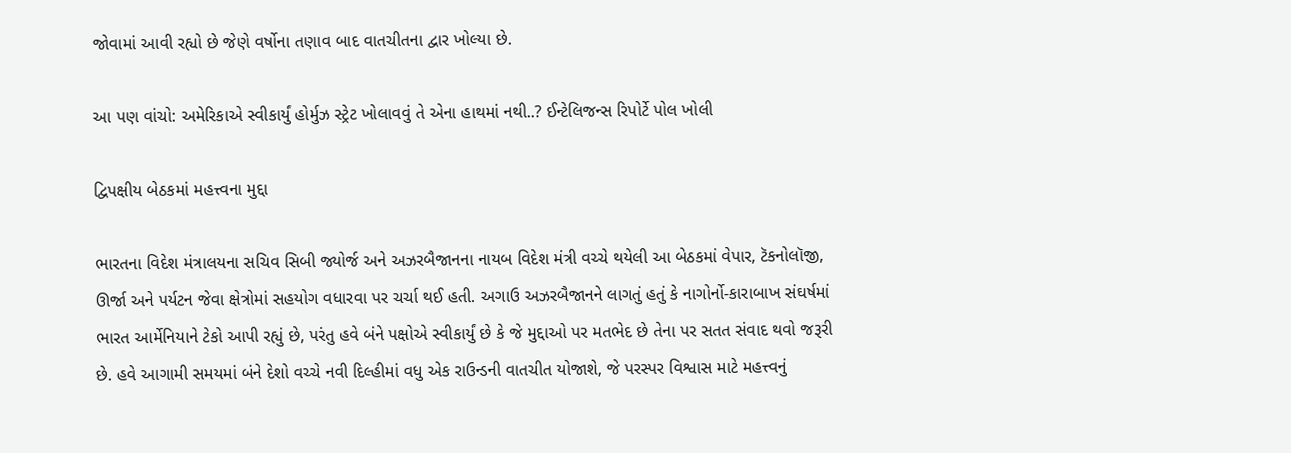જોવામાં આવી રહ્યો છે જેણે વર્ષોના તણાવ બાદ વાતચીતના દ્વાર ખોલ્યા છે.

આ પણ વાંચો: અમેરિકાએ સ્વીકાર્યું હોર્મુઝ સ્ટ્રેટ ખોલાવવું તે એના હાથમાં નથી..? ઈન્ટેલિજન્સ રિપોર્ટે પોલ ખોલી

દ્વિપક્ષીય બેઠકમાં મહત્ત્વના મુદ્દા

ભારતના વિદેશ મંત્રાલયના સચિવ સિબી જ્યોર્જ અને અઝરબૈજાનના નાયબ વિદેશ મંત્રી વચ્ચે થયેલી આ બેઠકમાં વેપાર, ટૅકનોલૉજી, ઊર્જા અને પર્યટન જેવા ક્ષેત્રોમાં સહયોગ વધારવા પર ચર્ચા થઈ હતી. અગાઉ અઝરબૈજાનને લાગતું હતું કે નાગોર્નો-કારાબાખ સંઘર્ષમાં ભારત આર્મેનિયાને ટેકો આપી રહ્યું છે, પરંતુ હવે બંને પક્ષોએ સ્વીકાર્યું છે કે જે મુદ્દાઓ પર મતભેદ છે તેના પર સતત સંવાદ થવો જરૂરી છે. હવે આગામી સમયમાં બંને દેશો વચ્ચે નવી દિલ્હીમાં વધુ એક રાઉન્ડની વાતચીત યોજાશે, જે પરસ્પર વિશ્વાસ માટે મહત્ત્વનું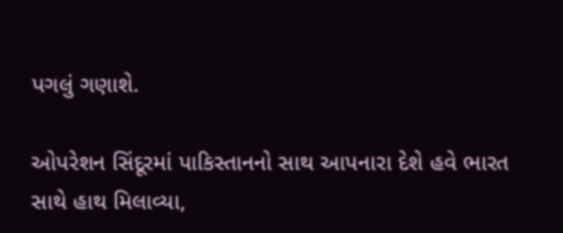પગલું ગણાશે.

ઓપરેશન સિંદૂરમાં પાકિસ્તાનનો સાથ આપનારા દેશે હવે ભારત સાથે હાથ મિલાવ્યા,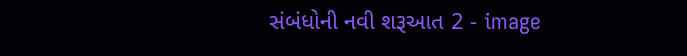સંબંધોની નવી શરૂઆત 2 - image